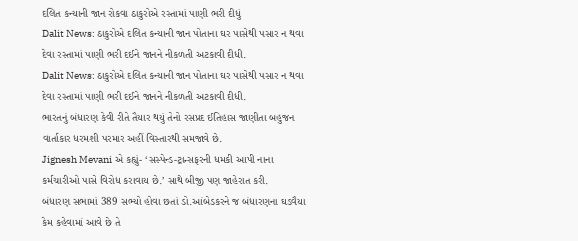દલિત કન્યાની જાન રોકવા ઠાકુરોએ રસ્તામાં પાણી ભરી દીધું
Dalit News: ઠાકુરોએ દલિત કન્યાની જાન પોતાના ઘર પાસેથી પસાર ન થવા દેવા રસ્તામાં પાણી ભરી દઈને જાનને નીકળતી અટકાવી દીધી.
Dalit News: ઠાકુરોએ દલિત કન્યાની જાન પોતાના ઘર પાસેથી પસાર ન થવા દેવા રસ્તામાં પાણી ભરી દઈને જાનને નીકળતી અટકાવી દીધી.
ભારતનું બંધારણ કેવી રીતે તૈયાર થયું તેનો રસપ્રદ ઈતિહાસ જાણીતા બહુજન વાર્તાકાર ધરમશી પરમાર અહીં વિસ્તારથી સમજાવે છે.
Jignesh Mevani એ કહ્યું- ‘સસ્પેન્ડ-ટ્રાન્સફરની ધમકી આપી નાના કર્મચારીઓ પાસે વિરોધ કરાવાય છે.’ સાથે બીજી પણ જાહેરાત કરી.
બંધારણ સભામાં 389 સભ્યો હોવા છતાં ડો.આંબેડકરને જ બંધારણના ઘડવૈયા કેમ કહેવામાં આવે છે તે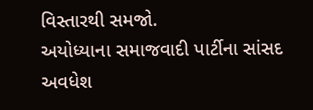વિસ્તારથી સમજો.
અયોધ્યાના સમાજવાદી પાર્ટીના સાંસદ અવધેશ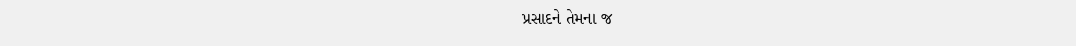પ્રસાદને તેમના જ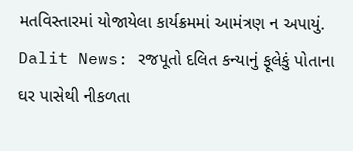મતવિસ્તારમાં યોજાયેલા કાર્યક્રમમાં આમંત્રણ ન અપાયું.
Dalit News: રજપૂતો દલિત કન્યાનું ફૂલેકું પોતાના ઘર પાસેથી નીકળતા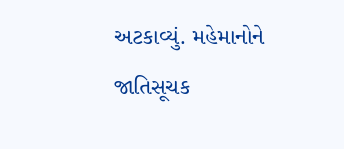અટકાવ્યું. મહેમાનોને જાતિસૂચક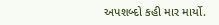અપશબ્દો કહી માર માર્યો.